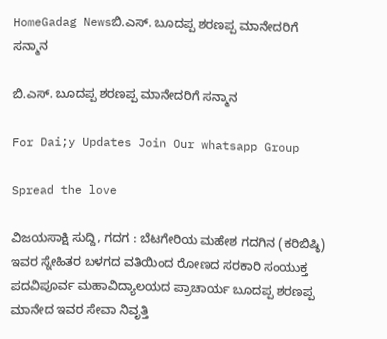HomeGadag Newsಬಿ.ಎಸ್. ಬೂದಪ್ಪ ಶರಣಪ್ಪ ಮಾನೇದರಿಗೆ ಸನ್ಮಾನ

ಬಿ.ಎಸ್. ಬೂದಪ್ಪ ಶರಣಪ್ಪ ಮಾನೇದರಿಗೆ ಸನ್ಮಾನ

For Dai;y Updates Join Our whatsapp Group

Spread the love

ವಿಜಯಸಾಕ್ಷಿ ಸುದ್ದಿ, ಗದಗ : ಬೆಟಗೇರಿಯ ಮಹೇಶ ಗದಗಿನ (ಕರಿಬಿಷ್ಠಿ) ಇವರ ಸ್ನೇಹಿತರ ಬಳಗದ ವತಿಯಿಂದ ರೋಣದ ಸರಕಾರಿ ಸಂಯುಕ್ತ ಪದವಿಪೂರ್ವ ಮಹಾವಿದ್ಯಾಲಯದ ಪ್ರಾಚಾರ್ಯ ಬೂದಪ್ಪ ಶರಣಪ್ಪ ಮಾನೇದ ಇವರ ಸೇವಾ ನಿವೃತ್ತಿ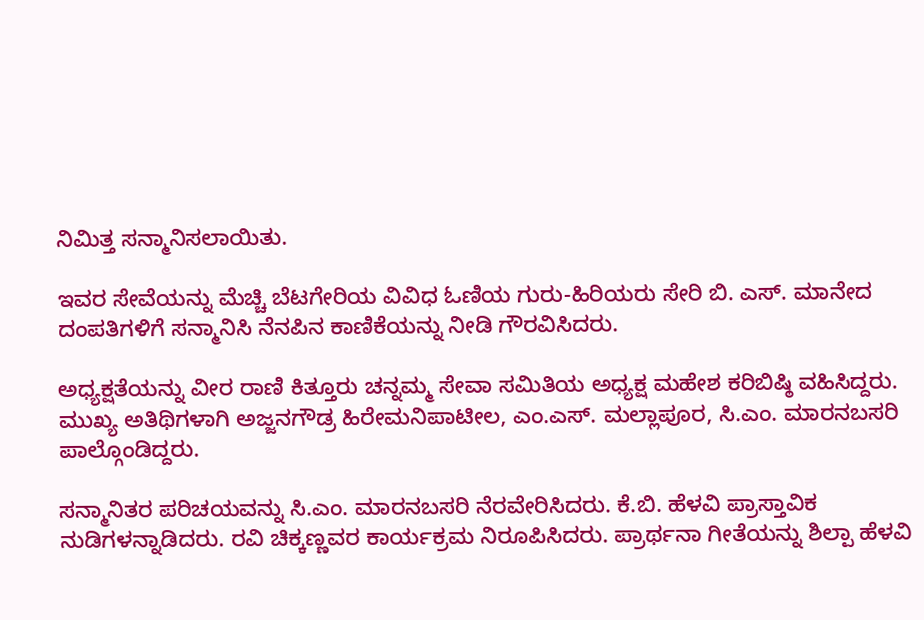ನಿಮಿತ್ತ ಸನ್ಮಾನಿಸಲಾಯಿತು.

ಇವರ ಸೇವೆಯನ್ನು ಮೆಚ್ಚಿ ಬೆಟಗೇರಿಯ ವಿವಿಧ ಓಣಿಯ ಗುರು-ಹಿರಿಯರು ಸೇರಿ ಬಿ. ಎಸ್. ಮಾನೇದ ದಂಪತಿಗಳಿಗೆ ಸನ್ಮಾನಿಸಿ ನೆನಪಿನ ಕಾಣಿಕೆಯನ್ನು ನೀಡಿ ಗೌರವಿಸಿದರು.

ಅಧ್ಯಕ್ಷತೆಯನ್ನು ವೀರ ರಾಣಿ ಕಿತ್ತೂರು ಚನ್ನಮ್ಮ ಸೇವಾ ಸಮಿತಿಯ ಅಧ್ಯಕ್ಷ ಮಹೇಶ ಕರಿಬಿಷ್ಠಿ ವಹಿಸಿದ್ದರು. ಮುಖ್ಯ ಅತಿಥಿಗಳಾಗಿ ಅಜ್ಜನಗೌಡ್ರ ಹಿರೇಮನಿಪಾಟೀಲ, ಎಂ.ಎಸ್. ಮಲ್ಲಾಪೂರ, ಸಿ.ಎಂ. ಮಾರನಬಸರಿ ಪಾಲ್ಗೊಂಡಿದ್ದರು.

ಸನ್ಮಾನಿತರ ಪರಿಚಯವನ್ನು ಸಿ.ಎಂ. ಮಾರನಬಸರಿ ನೆರವೇರಿಸಿದರು. ಕೆ.ಬಿ. ಹೆಳವಿ ಪ್ರಾಸ್ತಾವಿಕ ನುಡಿಗಳನ್ನಾಡಿದರು. ರವಿ ಚಿಕ್ಕಣ್ಣವರ ಕಾರ್ಯಕ್ರಮ ನಿರೂಪಿಸಿದರು. ಪ್ರಾರ್ಥನಾ ಗೀತೆಯನ್ನು ಶಿಲ್ಪಾ ಹೆಳವಿ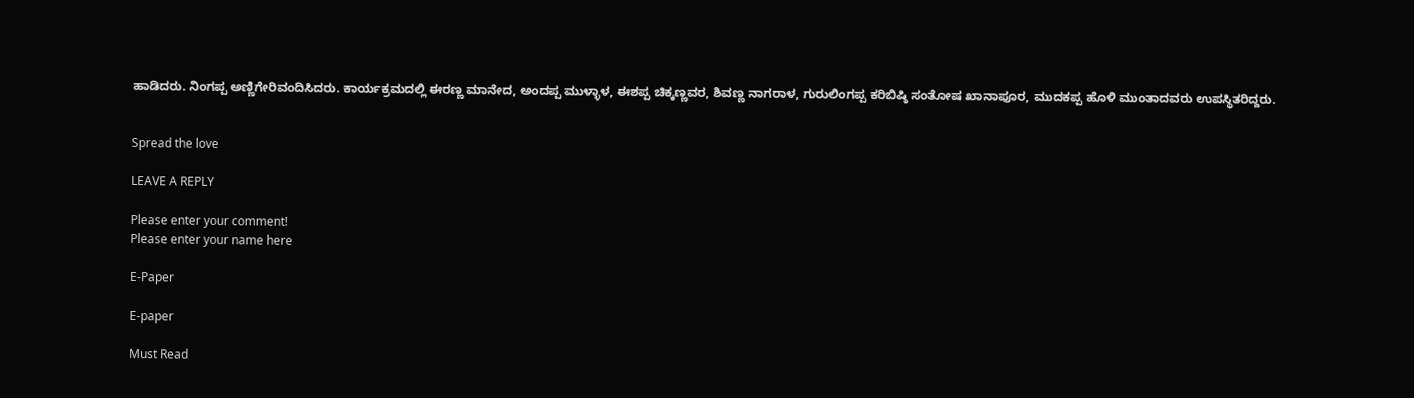ಹಾಡಿದರು. ನಿಂಗಪ್ಪ ಅಣ್ಣಿಗೇರಿವಂದಿಸಿದರು. ಕಾರ್ಯಕ್ರಮದಲ್ಲಿ ಈರಣ್ಣ ಮಾನೇದ, ಅಂದಪ್ಪ ಮುಳ್ಳಾಳ, ಈಶಪ್ಪ ಚಿಕ್ಕಣ್ಣವರ, ಶಿವಣ್ಣ ನಾಗರಾಳ, ಗುರುಲಿಂಗಪ್ಪ ಕರಿಬಿಷ್ಠಿ ಸಂತೋಷ ಖಾನಾಪೂರ, ಮುದಕಪ್ಪ ಹೊಳಿ ಮುಂತಾದವರು ಉಪಸ್ಥಿತರಿದ್ದರು.


Spread the love

LEAVE A REPLY

Please enter your comment!
Please enter your name here

E-Paper

E-paper

Must Read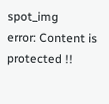spot_img
error: Content is protected !!